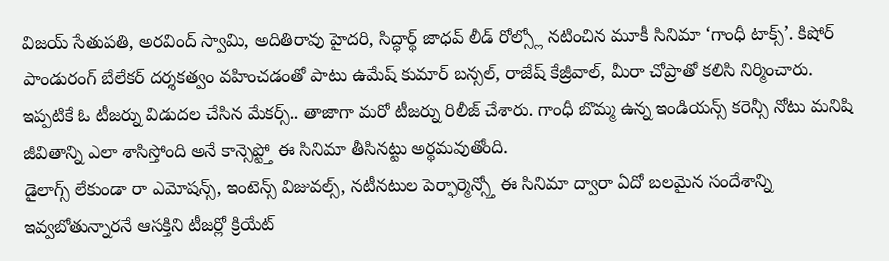విజయ్ సేతుపతి, అరవింద్ స్వామి, అదితిరావు హైదరి, సిద్ధార్థ్ జాధవ్ లీడ్ రోల్స్లో నటించిన మూకీ సినిమా ‘గాంధీ టాక్స్’. కిషోర్ పాండురంగ్ బేలేకర్ దర్శకత్వం వహించడంతో పాటు ఉమేష్ కుమార్ బన్సల్, రాజేష్ కేజ్రీవాల్, మీరా చోప్రాతో కలిసి నిర్మించారు.
ఇప్పటికే ఓ టీజర్ను విడుదల చేసిన మేకర్స్.. తాజాగా మరో టీజర్ను రిలీజ్ చేశారు. గాంధీ బొమ్మ ఉన్న ఇండియన్స్ కరెన్సీ నోటు మనిషి జీవితాన్ని ఎలా శాసిస్తోంది అనే కాన్సెప్ట్తో ఈ సినిమా తీసినట్టు అర్థమవుతోంది.
డైలాగ్స్ లేకుండా రా ఎమోషన్స్, ఇంటెన్స్ విజువల్స్, నటీనటుల పెర్ఫార్మెన్స్తో ఈ సినిమా ద్వారా ఏదో బలమైన సందేశాన్ని ఇవ్వబోతున్నారనే ఆసక్తిని టీజర్లో క్రియేట్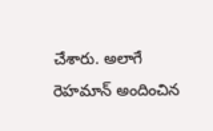చేశారు. అలాగే రెహమాన్ అందించిన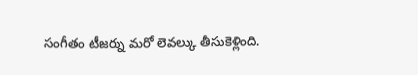సంగీతం టీజర్ను మరో లెవల్కు తీసుకెళ్లింది.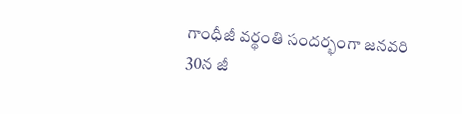గాంధీజీ వర్థంతి సందర్భంగా జనవరి 30న జీ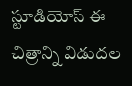స్టూడియోస్ ఈ చిత్రాన్ని విడుదల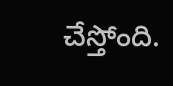చేస్తోంది.